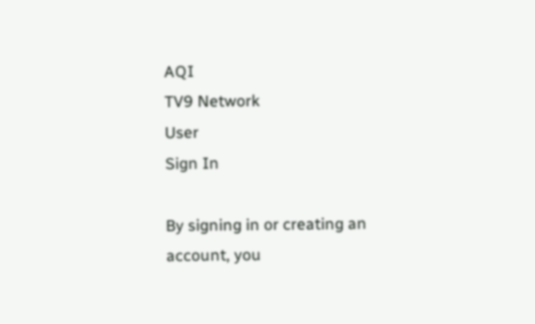AQI
TV9 Network
User
Sign In

By signing in or creating an account, you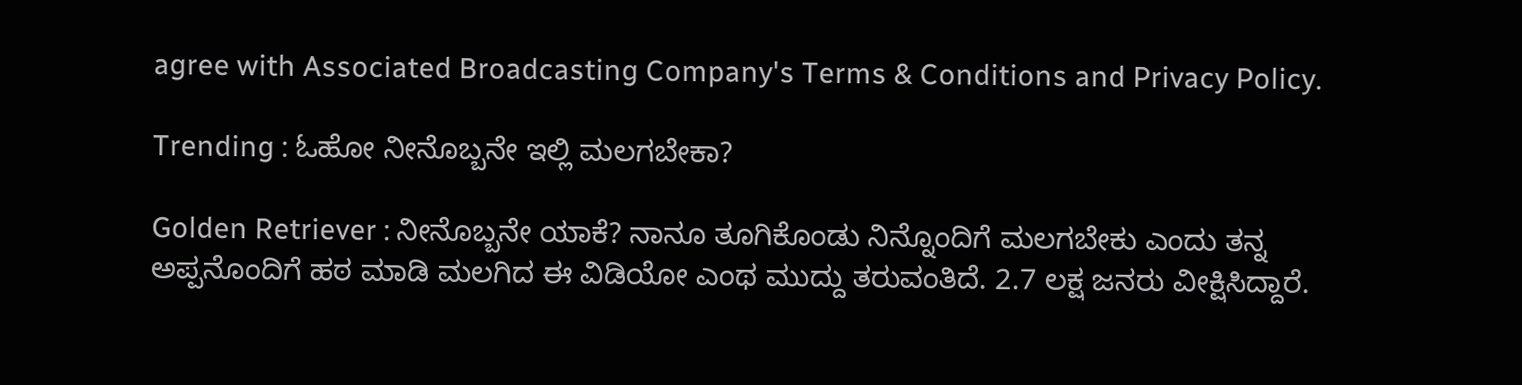agree with Associated Broadcasting Company's Terms & Conditions and Privacy Policy.

Trending : ಓಹೋ ನೀನೊಬ್ಬನೇ ಇಲ್ಲಿ ಮಲಗಬೇಕಾ?

Golden Retriever : ನೀನೊಬ್ಬನೇ ಯಾಕೆ? ನಾನೂ ತೂಗಿಕೊಂಡು ನಿನ್ನೊಂದಿಗೆ ಮಲಗಬೇಕು ಎಂದು ತನ್ನ ಅಪ್ಪನೊಂದಿಗೆ ಹಠ ಮಾಡಿ ಮಲಗಿದ ಈ ವಿಡಿಯೋ ಎಂಥ ಮುದ್ದು ತರುವಂತಿದೆ. 2.7 ಲಕ್ಷ ಜನರು ವೀಕ್ಷಿಸಿದ್ದಾರೆ.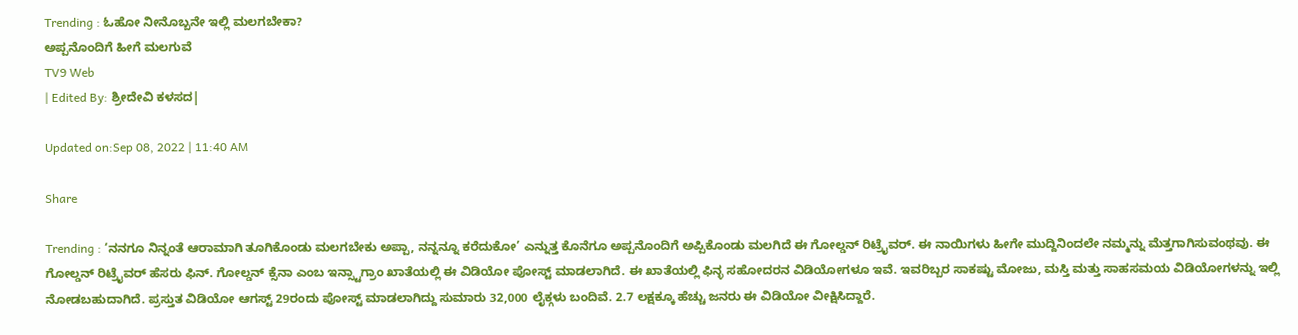Trending : ಓಹೋ ನೀನೊಬ್ಬನೇ ಇಲ್ಲಿ ಮಲಗಬೇಕಾ?
ಅಪ್ಪನೊಂದಿಗೆ ಹೀಗೆ ಮಲಗುವೆ
TV9 Web
| Edited By: ಶ್ರೀದೇವಿ ಕಳಸದ|

Updated on:Sep 08, 2022 | 11:40 AM

Share

Trending : ‘ನನಗೂ ನಿನ್ನಂತೆ ಆರಾಮಾಗಿ ತೂಗಿಕೊಂಡು ಮಲಗಬೇಕು ಅಪ್ಪಾ, ನನ್ನನ್ನೂ ಕರೆದುಕೋ’ ಎನ್ನುತ್ತ ಕೊನೆಗೂ ಅಪ್ಪನೊಂದಿಗೆ ಅಪ್ಪಿಕೊಂಡು ಮಲಗಿದೆ ಈ ಗೋಲ್ಡನ್ ರಿಟ್ರೈವರ್. ಈ ನಾಯಿಗಳು ಹೀಗೇ ಮುದ್ದಿನಿಂದಲೇ ನಮ್ಮನ್ನು ಮೆತ್ತಗಾಗಿಸುವಂಥವು. ಈ ಗೋಲ್ಡನ್ ರಿಟ್ರೈವರ್ ಹೆಸರು ಫಿನ್. ಗೋಲ್ಡನ್ ಕ್ಸೆನಾ ಎಂಬ ಇನ್ಸ್ಟಾಗ್ರಾಂ ಖಾತೆಯಲ್ಲಿ ಈ ವಿಡಿಯೋ ಪೋಸ್ಟ್ ಮಾಡಲಾಗಿದೆ. ಈ ಖಾತೆಯಲ್ಲಿ ಫಿನ್ಳ ಸಹೋದರನ ವಿಡಿಯೋಗಳೂ ಇವೆ. ಇವರಿಬ್ಬರ ಸಾಕಷ್ಟು ಮೋಜು, ಮಸ್ತಿ ಮತ್ತು ಸಾಹಸಮಯ ವಿಡಿಯೋಗಳನ್ನು ಇಲ್ಲಿ ನೋಡಬಹುದಾಗಿದೆ. ಪ್ರಸ್ತುತ ವಿಡಿಯೋ ಆಗಸ್ಟ್ 29ರಂದು ಪೋಸ್ಟ್ ಮಾಡಲಾಗಿದ್ದು ಸುಮಾರು 32,000 ಲೈಕ್ಗಳು ಬಂದಿವೆ. 2.7 ಲಕ್ಷಕ್ಕೂ ಹೆಚ್ಚು ಜನರು ಈ ವಿಡಿಯೋ ವೀಕ್ಷಿಸಿದ್ದಾರೆ.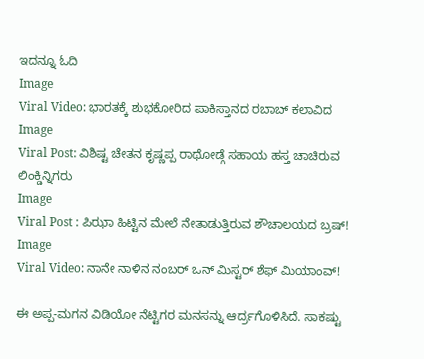ಇದನ್ನೂ ಓದಿ
Image
Viral Video: ಭಾರತಕ್ಕೆ ಶುಭಕೋರಿದ ಪಾಕಿಸ್ತಾನದ ರಬಾಬ್ ಕಲಾವಿದ
Image
Viral Post: ವಿಶಿಷ್ಟ ಚೇತನ ಕೃಷ್ಣಪ್ಪ ರಾಥೋಡ್ಗೆ ಸಹಾಯ ಹಸ್ತ ಚಾಚಿರುವ ಲಿಂಕ್ಡಿನ್ನಿಗರು
Image
Viral Post : ಪಿಝಾ ಹಿಟ್ಟಿನ ಮೇಲೆ ನೇತಾಡುತ್ತಿರುವ ಶೌಚಾಲಯದ ಬ್ರಷ್!
Image
Viral Video: ನಾನೇ ನಾಳಿನ ನಂಬರ್ ಒನ್ ಮಿಸ್ಟರ್ ಶೆಫ್ ಮಿಯಾಂವ್!

ಈ ಅಪ್ಪ-ಮಗನ ವಿಡಿಯೋ ನೆಟ್ಟಿಗರ ಮನಸನ್ನು ಆರ್ದ್ರಗೊಳಿಸಿದೆ. ಸಾಕಷ್ಟು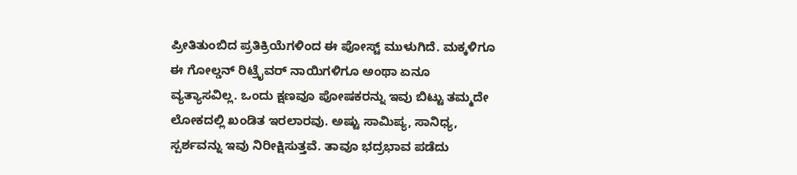ಪ್ರೀತಿತುಂಬಿದ ಪ್ರತಿಕ್ರಿಯೆಗಳಿಂದ ಈ ಪೋಸ್ಟ್ ಮುಳುಗಿದೆ. ಮಕ್ಕಳಿಗೂ ಈ ಗೋಲ್ಡನ್ ರಿಟ್ರೈವರ್ ನಾಯಿಗಳಿಗೂ ಅಂಥಾ ಏನೂ ವ್ಯತ್ಯಾಸವಿಲ್ಲ. ಒಂದು ಕ್ಷಣವೂ ಪೋಷಕರನ್ನು ಇವು ಬಿಟ್ಟು ತಮ್ಮದೇ ಲೋಕದಲ್ಲಿ ಖಂಡಿತ ಇರಲಾರವು. ಅಷ್ಟು ಸಾಮಿಪ್ಯ, ಸಾನಿಧ್ಯ, ಸ್ಪರ್ಶವನ್ನು ಇವು ನಿರೀಕ್ಷಿಸುತ್ತವೆ. ತಾವೂ ಭದ್ರಭಾವ ಪಡೆದು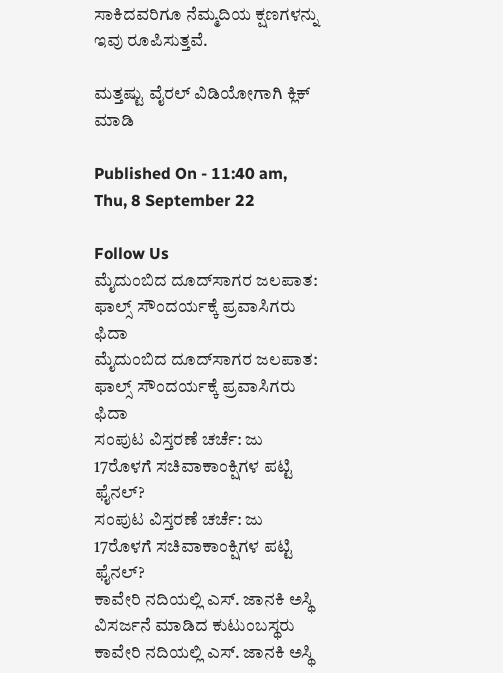ಸಾಕಿದವರಿಗೂ ನೆಮ್ಮದಿಯ ಕ್ಷಣಗಳನ್ನು ಇವು ರೂಪಿಸುತ್ತವೆ.

ಮತ್ತಷ್ಟು ವೈರಲ್ ವಿಡಿಯೋಗಾಗಿ ಕ್ಲಿಕ್ ಮಾಡಿ

Published On - 11:40 am, Thu, 8 September 22

Follow Us
ಮೈದುಂಬಿದ ದೂದ್‌ಸಾಗರ ಜಲಪಾತ: ಫಾಲ್ಸ್ ಸೌಂದರ್ಯಕ್ಕೆ ಪ್ರವಾಸಿಗರು ಫಿದಾ
ಮೈದುಂಬಿದ ದೂದ್‌ಸಾಗರ ಜಲಪಾತ: ಫಾಲ್ಸ್ ಸೌಂದರ್ಯಕ್ಕೆ ಪ್ರವಾಸಿಗರು ಫಿದಾ
ಸಂಪುಟ ವಿಸ್ತರಣೆ ಚರ್ಚೆ: ಜು 17ರೊಳಗೆ ಸಚಿವಾಕಾಂಕ್ಷಿಗಳ ಪಟ್ಟಿ ಫೈನಲ್?
ಸಂಪುಟ ವಿಸ್ತರಣೆ ಚರ್ಚೆ: ಜು 17ರೊಳಗೆ ಸಚಿವಾಕಾಂಕ್ಷಿಗಳ ಪಟ್ಟಿ ಫೈನಲ್?
ಕಾವೇರಿ ನದಿಯಲ್ಲಿ ಎಸ್. ಜಾನಕಿ ಅಸ್ಥಿ ವಿಸರ್ಜನೆ ಮಾಡಿದ ಕುಟುಂಬಸ್ಥರು
ಕಾವೇರಿ ನದಿಯಲ್ಲಿ ಎಸ್. ಜಾನಕಿ ಅಸ್ಥಿ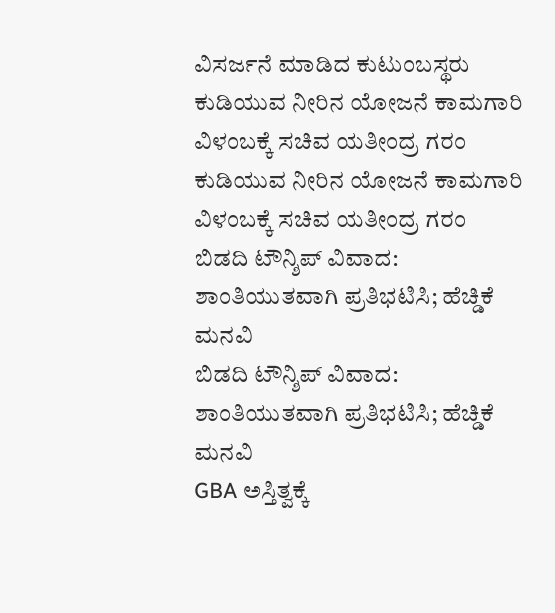ವಿಸರ್ಜನೆ ಮಾಡಿದ ಕುಟುಂಬಸ್ಥರು
ಕುಡಿಯುವ ನೀರಿನ ಯೋಜನೆ ಕಾಮಗಾರಿ ವಿಳಂಬಕ್ಕೆ ಸಚಿವ ಯತೀಂದ್ರ ಗರಂ
ಕುಡಿಯುವ ನೀರಿನ ಯೋಜನೆ ಕಾಮಗಾರಿ ವಿಳಂಬಕ್ಕೆ ಸಚಿವ ಯತೀಂದ್ರ ಗರಂ
ಬಿಡದಿ ಟೌನ್ಶಿಪ್ ವಿವಾದ: ಶಾಂತಿಯುತವಾಗಿ ಪ್ರತಿಭಟಿಸಿ; ಹೆಚ್ಡಿಕೆ ಮನವಿ
ಬಿಡದಿ ಟೌನ್ಶಿಪ್ ವಿವಾದ: ಶಾಂತಿಯುತವಾಗಿ ಪ್ರತಿಭಟಿಸಿ; ಹೆಚ್ಡಿಕೆ ಮನವಿ
GBA ಅಸ್ತಿತ್ವಕ್ಕೆ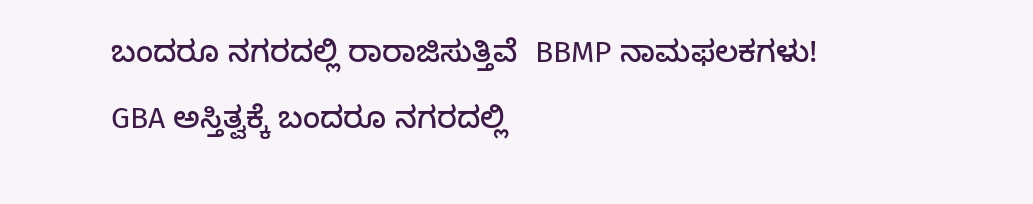ಬಂದರೂ ನಗರದಲ್ಲಿ ರಾರಾಜಿಸುತ್ತಿವೆ  BBMP ನಾಮಫಲಕಗಳು!
GBA ಅಸ್ತಿತ್ವಕ್ಕೆ ಬಂದರೂ ನಗರದಲ್ಲಿ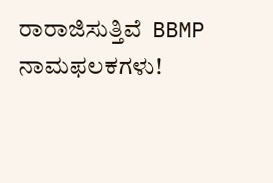ರಾರಾಜಿಸುತ್ತಿವೆ  BBMP ನಾಮಫಲಕಗಳು!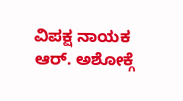ವಿಪಕ್ಷ ನಾಯಕ ಆರ್. ಅಶೋಕ್ಗೆ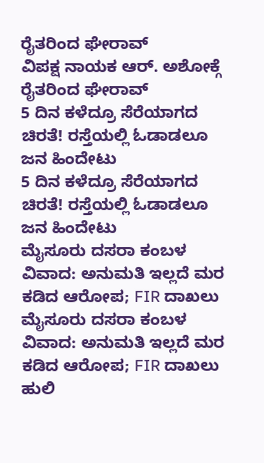ರೈತರಿಂದ ಘೇರಾವ್
ವಿಪಕ್ಷ ನಾಯಕ ಆರ್. ಅಶೋಕ್ಗೆ ರೈತರಿಂದ ಘೇರಾವ್
5 ದಿನ ಕಳೆದ್ರೂ ಸೆರೆಯಾಗದ ಚಿರತೆ! ರಸ್ತೆಯಲ್ಲಿ ಓಡಾಡಲೂ ಜನ ಹಿಂದೇಟು
5 ದಿನ ಕಳೆದ್ರೂ ಸೆರೆಯಾಗದ ಚಿರತೆ! ರಸ್ತೆಯಲ್ಲಿ ಓಡಾಡಲೂ ಜನ ಹಿಂದೇಟು
ಮೈಸೂರು ದಸರಾ ಕಂಬಳ ವಿವಾದ: ಅನುಮತಿ ಇಲ್ಲದೆ ಮರ‌ ಕಡಿದ ಆರೋಪ; FIR ದಾಖಲು
ಮೈಸೂರು ದಸರಾ ಕಂಬಳ ವಿವಾದ: ಅನುಮತಿ ಇಲ್ಲದೆ ಮರ‌ ಕಡಿದ ಆರೋಪ; FIR ದಾಖಲು
ಹುಲಿ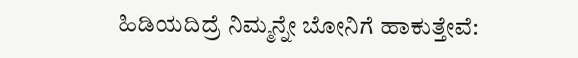ಹಿಡಿಯದಿದ್ರೆ ನಿಮ್ಮನ್ನೇ ಬೋನಿಗೆ ಹಾಕುತ್ತೇವೆ: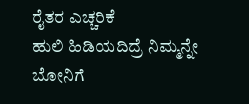ರೈತರ ಎಚ್ಚರಿಕೆ
ಹುಲಿ ಹಿಡಿಯದಿದ್ರೆ ನಿಮ್ಮನ್ನೇ ಬೋನಿಗೆ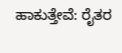ಹಾಕುತ್ತೇವೆ: ರೈತರ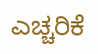ಎಚ್ಚರಿಕೆ